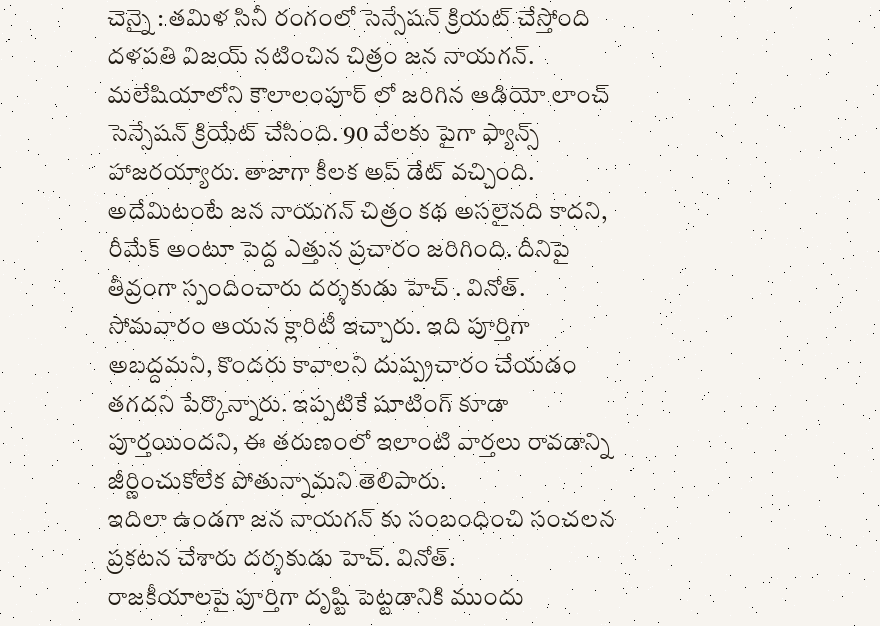చెన్నై : తమిళ సినీ రంగంలో సెన్సేషన్ క్రియట్ చేస్తోంది దళపతి విజయ్ నటించిన చిత్రం జన నాయగన్. మలేషియాలోని కౌలాలంపూర్ లో జరిగిన ఆడియో లాంచ్ సెన్సేషన్ క్రియేట్ చేసింది. 90 వేలకు పైగా ఫ్యాన్స్ హాజరయ్యారు. తాజాగా కీలక అప్ డేట్ వచ్చింది. అదేమిటంటే జన నాయగన్ చిత్రం కథ అసలైనది కాదని, రీమేక్ అంటూ పెద్ద ఎత్తున ప్రచారం జరిగింది. దీనిపై తీవ్రంగా స్పందించారు దర్శకుడు హెచ్ . వినోత్. సోమవారం ఆయన క్లారిటీ ఇచ్చారు. ఇది పూర్తిగా అబద్దమని, కొందరు కావాలని దుష్ప్రచారం చేయడం తగదని పేర్కొన్నారు. ఇప్పటికే షూటింగ్ కూడా పూర్తయిందని, ఈ తరుణంలో ఇలాంటి వార్తలు రావడాన్ని జీర్ణించుకోలేక పోతున్నామని తెలిపారు.
ఇదిలా ఉండగా జన నాయగన్ కు సంబంధించి సంచలన ప్రకటన చేశారు దర్శకుడు హెచ్. వినోత్.
రాజకీయాలపై పూర్తిగా దృష్టి పెట్టడానికి ముందు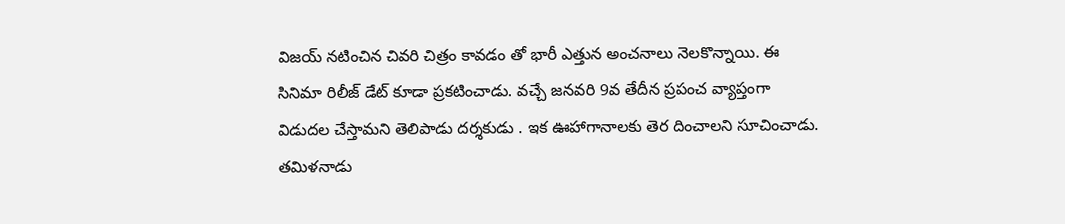విజయ్ నటించిన చివరి చిత్రం కావడం తో భారీ ఎత్తున అంచనాలు నెలకొన్నాయి. ఈ సినిమా రిలీజ్ డేట్ కూడా ప్రకటించాడు. వచ్చే జనవరి 9వ తేదీన ప్రపంచ వ్యాప్తంగా విడుదల చేస్తామని తెలిపాడు దర్శకుడు . ఇక ఊహాగానాలకు తెర దించాలని సూచించాడు. తమిళనాడు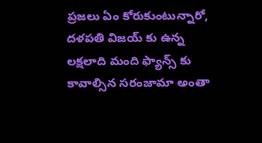ప్రజలు ఏం కోరుకుంటున్నారో, దళపతి విజయ్ కు ఉన్న లక్షలాది మంది ఫ్యాన్స్ కు కావాల్సిన సరంజామా అంతా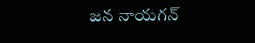జన నాయగన్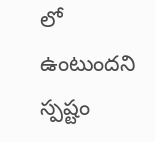లో ఉంటుందని స్పష్టం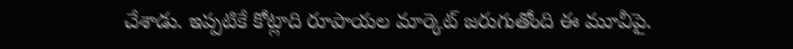చేశాడు. ఇప్పటికే కోట్లాది రూపాయల మార్కెట్ జరుగుతోంది ఈ మూవీపై.